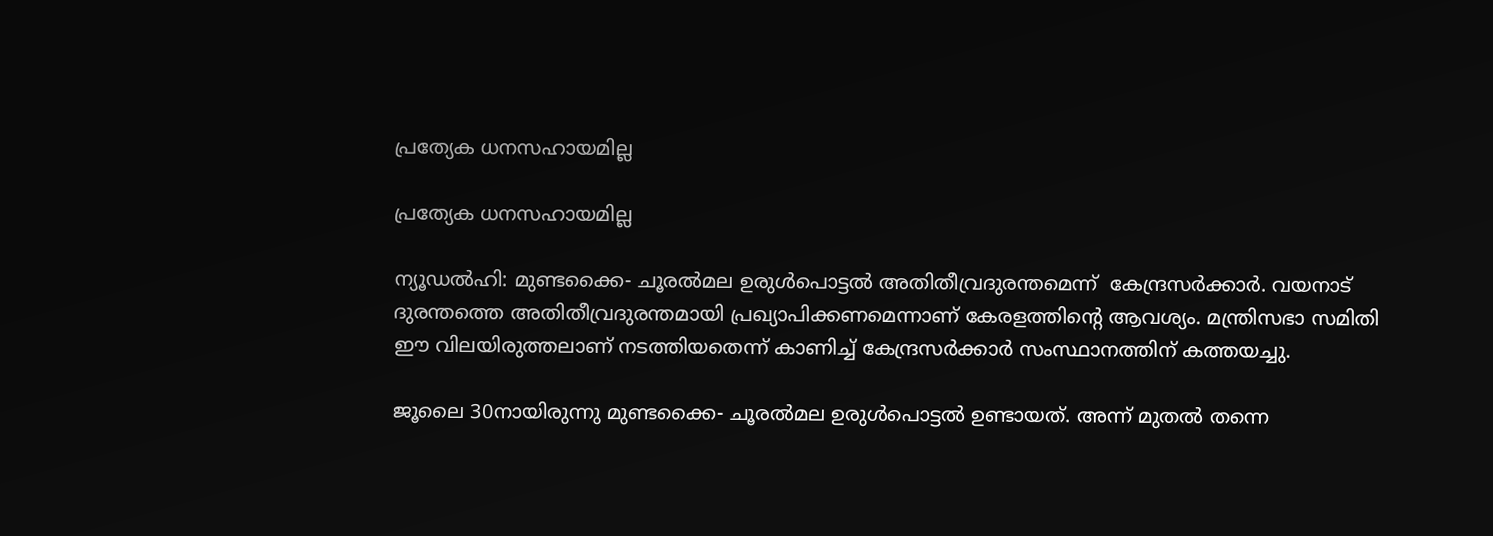പ്രത്യേക ധനസഹായമില്ല

പ്രത്യേക ധനസഹായമില്ല

ന്യൂഡല്‍ഹി: മുണ്ടക്കൈ- ചൂരല്‍മല ഉരുള്‍പൊട്ടല്‍ അതിതീവ്രദുരന്തമെന്ന്  കേന്ദ്രസര്‍ക്കാര്‍. വയനാട് ദുരന്തത്തെ അതിതീവ്രദുരന്തമായി പ്രഖ്യാപിക്കണമെന്നാണ് കേരളത്തിന്റെ ആവശ്യം. മന്ത്രിസഭാ സമിതി ഈ വിലയിരുത്തലാണ് നടത്തിയതെന്ന് കാണിച്ച് കേന്ദ്രസര്‍ക്കാര്‍ സംസ്ഥാനത്തിന് കത്തയച്ചു.

ജൂലൈ 30നായിരുന്നു മുണ്ടക്കൈ- ചൂരല്‍മല ഉരുള്‍പൊട്ടല്‍ ഉണ്ടായത്. അന്ന് മുതല്‍ തന്നെ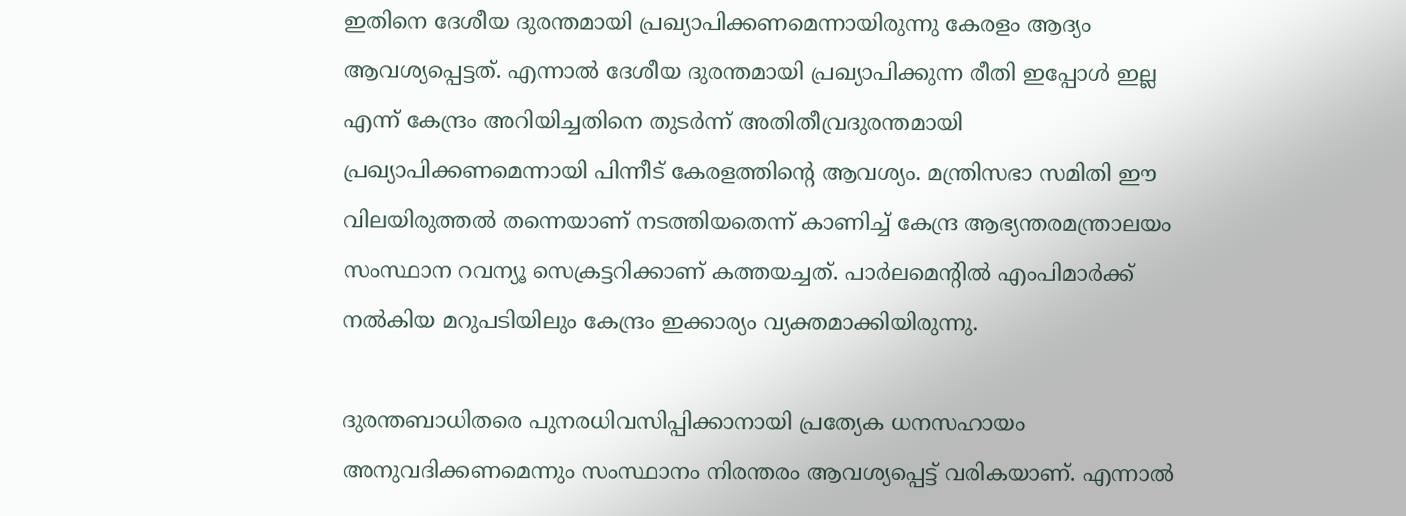ഇതിനെ ദേശീയ ദുരന്തമായി പ്രഖ്യാപിക്കണമെന്നായിരുന്നു കേരളം ആദ്യം ആവശ്യപ്പെട്ടത്. എന്നാല്‍ ദേശീയ ദുരന്തമായി പ്രഖ്യാപിക്കുന്ന രീതി ഇപ്പോള്‍ ഇല്ല എന്ന് കേന്ദ്രം അറിയിച്ചതിനെ തുടര്‍ന്ന് അതിതീവ്രദുരന്തമായി പ്രഖ്യാപിക്കണമെന്നായി പിന്നീട് കേരളത്തിന്റെ ആവശ്യം. മന്ത്രിസഭാ സമിതി ഈ വിലയിരുത്തല്‍ തന്നെയാണ് നടത്തിയതെന്ന് കാണിച്ച് കേന്ദ്ര ആഭ്യന്തരമന്ത്രാലയം സംസ്ഥാന റവന്യൂ സെക്രട്ടറിക്കാണ് കത്തയച്ചത്. പാര്‍ലമെന്റില്‍ എംപിമാര്‍ക്ക് നല്‍കിയ മറുപടിയിലും കേന്ദ്രം ഇക്കാര്യം വ്യക്തമാക്കിയിരുന്നു.

ദുരന്തബാധിതരെ പുനരധിവസിപ്പിക്കാനായി പ്രത്യേക ധനസഹായം അനുവദിക്കണമെന്നും സംസ്ഥാനം നിരന്തരം ആവശ്യപ്പെട്ട് വരികയാണ്. എന്നാല്‍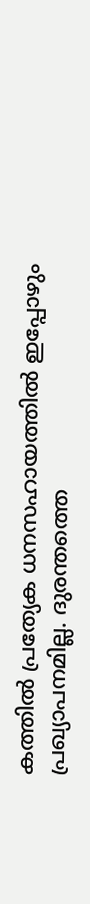കത്തില്‍ പ്രത്യേക ധനസഹായത്തില്‍ ഇപ്പോഴും പ്രഖ്യാപനമില്ല. ദുരന്തത്തെ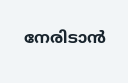നേരിടാന്‍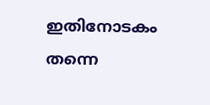ഇതിനോടകം തന്നെ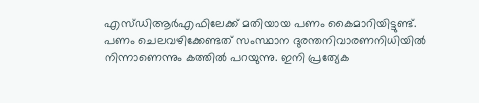എസ്ഡിആര്‍എഫിലേക്ക് മതിയായ പണം കൈമാറിയിട്ടുണ്ട്. പണം ചെലവഴിക്കേണ്ടത് സംസ്ഥാന ദുരന്തനിവാരണനിധിയില്‍ നിന്നാണെന്നും കത്തില്‍ പറയുന്നു. ഇനി പ്രത്യേക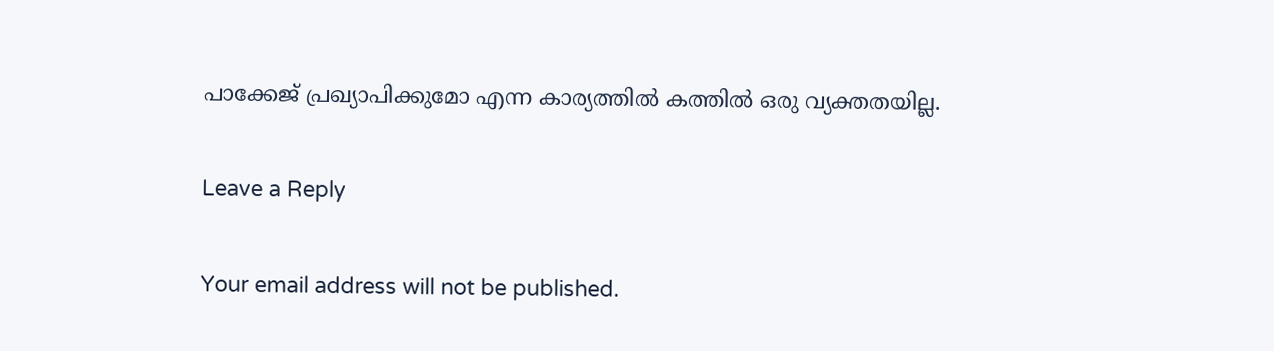പാക്കേജ് പ്രഖ്യാപിക്കുമോ എന്ന കാര്യത്തില്‍ കത്തില്‍ ഒരു വ്യക്തതയില്ല.

Leave a Reply

Your email address will not be published.